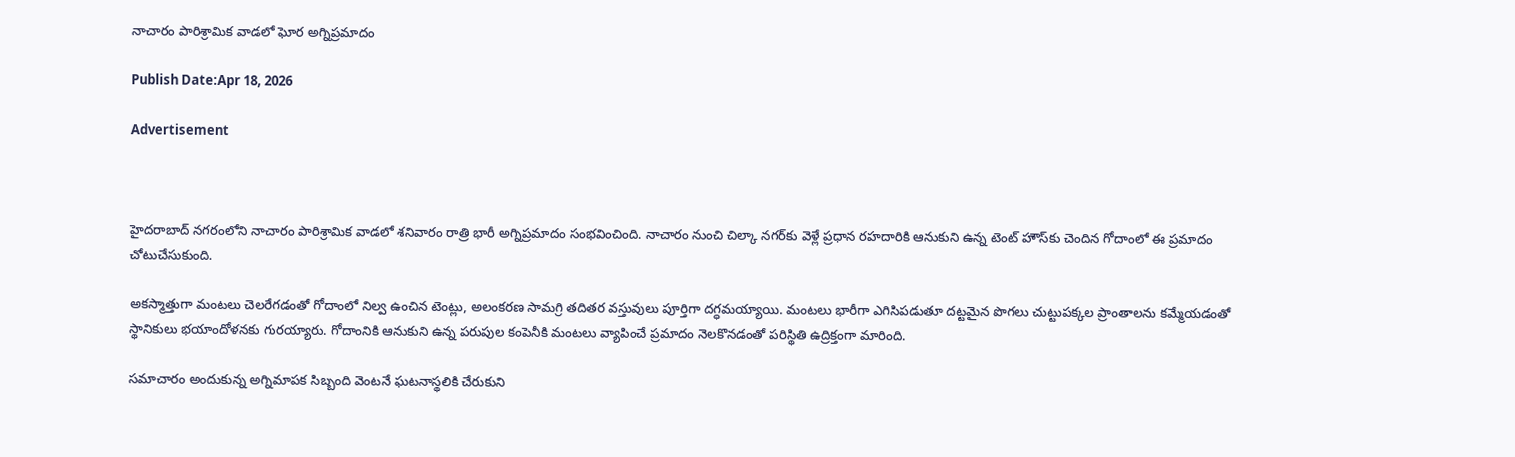నాచారం పారిశ్రామిక వాడలో ఘోర అగ్నిప్రమాదం

Publish Date:Apr 18, 2026

Advertisement



హైదరాబాద్ నగరంలోని నాచారం పారిశ్రామిక వాడలో శనివారం రాత్రి భారీ అగ్నిప్రమాదం సంభవించింది. నాచారం నుంచి చిల్కా నగర్‌కు వెళ్లే ప్రధాన రహదారికి ఆనుకుని ఉన్న టెంట్ హౌస్‌కు చెందిన గోదాంలో ఈ ప్రమాదం చోటుచేసుకుంది.

అకస్మాత్తుగా మంటలు చెలరేగడంతో గోదాంలో నిల్వ ఉంచిన టెంట్లు, అలంకరణ సామగ్రి తదితర వస్తువులు పూర్తిగా దగ్ధమయ్యాయి. మంటలు భారీగా ఎగిసిపడుతూ దట్టమైన పొగలు చుట్టుపక్కల ప్రాంతాలను కమ్మేయడంతో స్థానికులు భయాందోళనకు గురయ్యారు. గోదాంనికి ఆనుకుని ఉన్న పరుపుల కంపెనీకి మంటలు వ్యాపించే ప్రమాదం నెలకొనడంతో పరిస్థితి ఉద్రిక్తంగా మారింది.

సమాచారం అందుకున్న అగ్నిమాపక సిబ్బంది వెంటనే ఘటనాస్థలికి చేరుకుని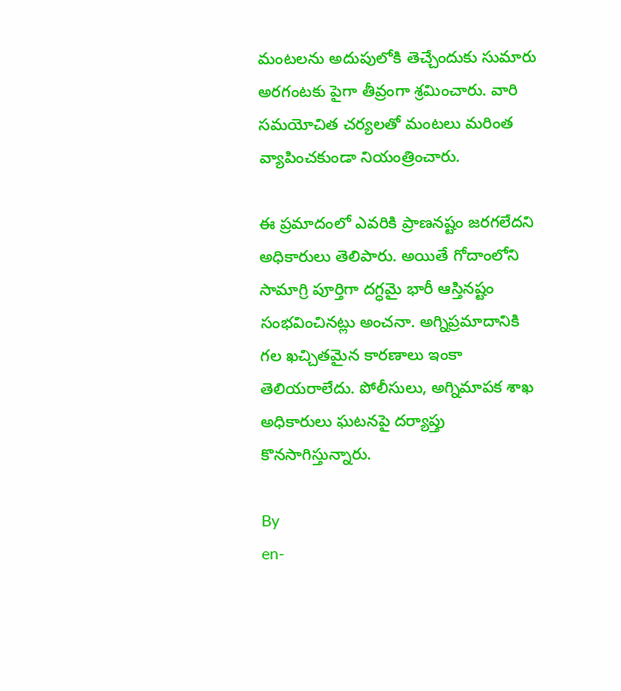మంటలను అదుపులోకి తెచ్చేందుకు సుమారు అరగంటకు పైగా తీవ్రంగా శ్రమించారు. వారి సమయోచిత చర్యలతో మంటలు మరింత వ్యాపించకుండా నియంత్రించారు.

ఈ ప్రమాదంలో ఎవరికి ప్రాణనష్టం జరగలేదని అధికారులు తెలిపారు. అయితే గోదాంలోని సామాగ్రి పూర్తిగా దగ్ధమై భారీ ఆస్తినష్టం సంభవించినట్లు అంచనా. అగ్నిప్రమాదానికి గల ఖచ్చితమైన కారణాలు ఇంకా తెలియరాలేదు. పోలీసులు, అగ్నిమాపక శాఖ అధికారులు ఘటనపై దర్యాప్తు కొనసాగిస్తున్నారు.

By
en-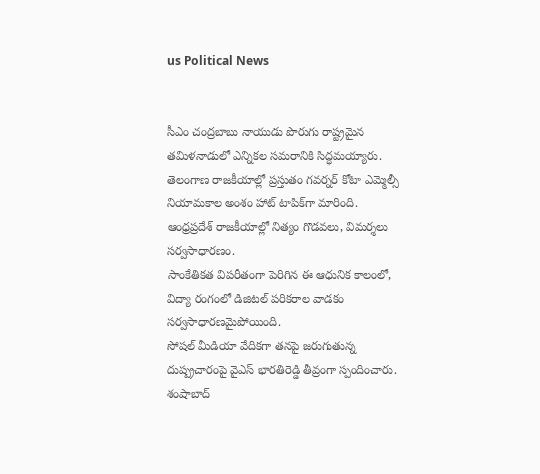us Political News


సీఎం చంద్రబాబు నాయుడు పొరుగు రాష్ట్రమైన తమిళనాడులో ఎన్నికల సమరానికి సిద్ధమయ్యారు.
తెలంగాణ రాజకీయాల్లో ప్రస్తుతం గవర్నర్ కోటా ఎమ్మెల్సీ నియామకాల అంశం హాట్ టాపిక్‌గా మారింది.
ఆంధ్రప్రదేశ్ రాజకీయాల్లో నిత్యం గొడవలు, విమర్శలు సర్వసాధారణం.
సాంకేతికత విపరీతంగా పెరిగిన ఈ ఆధునిక కాలంలో, విద్యా రంగంలో డిజిటల్ పరికరాల వాడకం సర్వసాధారణమైపోయింది.
సోషల్ మీడియా వేదికగా తనపై జరుగుతున్న దుష్ప్రచారంపై వైఎస్ భారతిరెడ్డి తీవ్రంగా స్పందించారు.
శంషాబాద్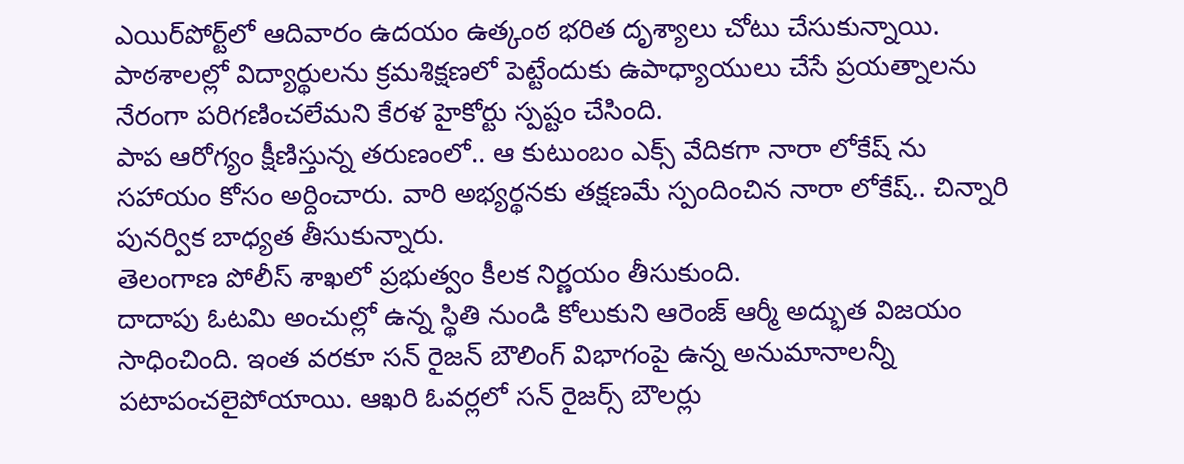ఎయిర్‌పోర్ట్‌లో ఆదివారం ఉదయం ఉత్కంఠ భరిత దృశ్యాలు చోటు చేసుకున్నాయి.
పాఠశాలల్లో విద్యార్థులను క్రమశిక్షణలో పెట్టేందుకు ఉపాధ్యాయులు చేసే ప్రయత్నాలను నేరంగా పరిగణించలేమని కేరళ హైకోర్టు స్పష్టం చేసింది.
పాప ఆరోగ్యం క్షీణిస్తున్న తరుణంలో.. ఆ కుటుంబం ఎక్స్ వేదికగా నారా లోకేష్ ను సహాయం కోసం అర్దించారు. వారి అభ్యర్థనకు తక్షణమే స్పందించిన నారా లోకేష్.. చిన్నారి పునర్విక బాధ్యత తీసుకున్నారు.
తెలంగాణ పోలీస్ శాఖలో ప్రభుత్వం కీలక నిర్ణయం తీసుకుంది.
దాదాపు ఓటమి అంచుల్లో ఉన్న స్థితి నుండి కోలుకుని ఆరెంజ్ ఆర్మీ అద్భుత విజయం సాధించింది. ఇంత వరకూ సన్ రైజన్ బౌలింగ్ విభాగంపై ఉన్న అనుమానాలన్నీ పటాపంచలైపోయాయి. ఆఖరి ఓవర్లలో సన్ రైజర్స్ బౌలర్లు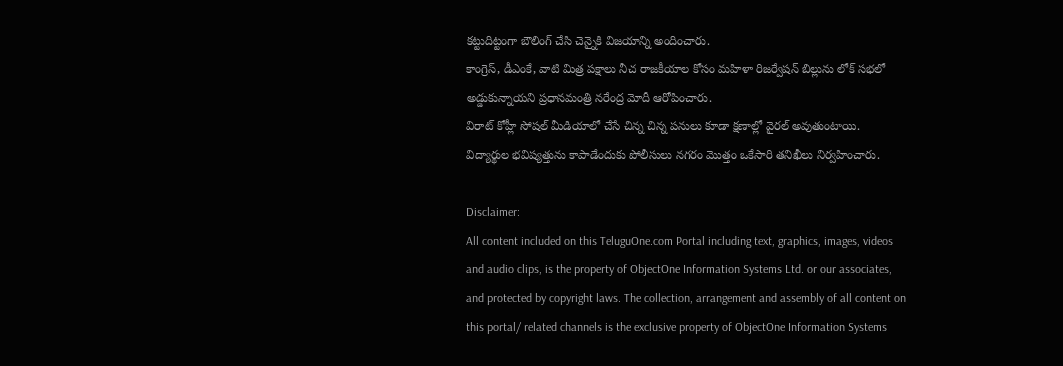కట్టుదిట్టంగా బౌలింగ్ చేసి చెన్నైకి విజయాన్ని అందించారు.
కాంగ్రెస్, డీఎంకే, వాటి మిత్ర పక్షాలు నీచ రాజకీయాల కోసం మహిళా రిజర్వేషన్ బిల్లును లోక్ సభలో అడ్డుకున్నాయని ప్రధానమంత్రి నరేంద్ర మోదీ ఆరోపించారు.
విరాట్ కోహ్లీ సోషల్ మీడియాలో చేసే చిన్న చిన్న పనులు కూడా క్షణాల్లో వైరల్ అవుతుంటాయి.
విద్యార్థుల భవిష్యత్తును కాపాడేందుకు పోలీసులు నగరం మొత్తం ఒకేసారి తనిఖీలు నిర్వహించారు.

Disclaimer:
All content included on this TeluguOne.com Portal including text, graphics, images, videos and audio clips, is the property of ObjectOne Information Systems Ltd. or our associates, and protected by copyright laws. The collection, arrangement and assembly of all content on this portal/ related channels is the exclusive property of ObjectOne Information Systems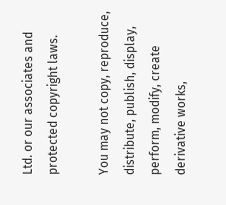Ltd. or our associates and protected copyright laws.

You may not copy, reproduce, distribute, publish, display, perform, modify, create derivative works,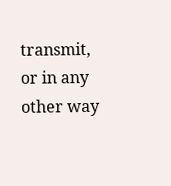transmit, or in any other way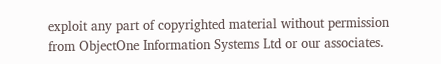exploit any part of copyrighted material without permission from ObjectOne Information Systems Ltd or our associates.